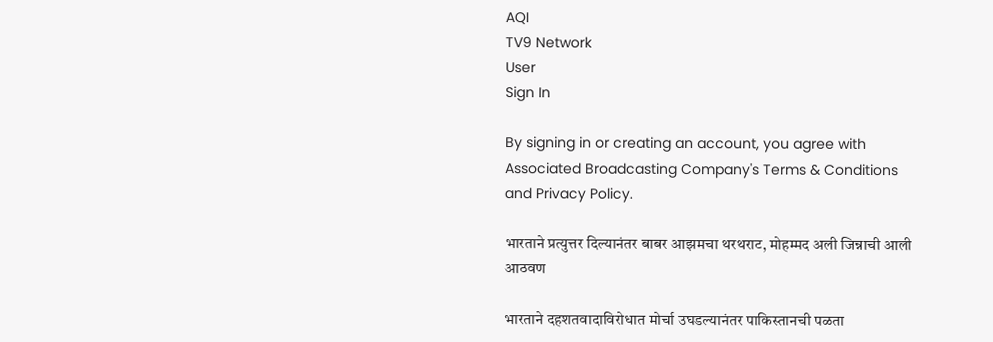AQI
TV9 Network
User
Sign In

By signing in or creating an account, you agree with Associated Broadcasting Company's Terms & Conditions and Privacy Policy.

भारताने प्रत्युत्तर दिल्यानंतर बाबर आझमचा थरथराट, मोहम्मद अली जिन्नाची आली आठवण

भारताने दहशतवादाविरोधात मोर्चा उघडल्यानंतर पाकिस्तानची पळता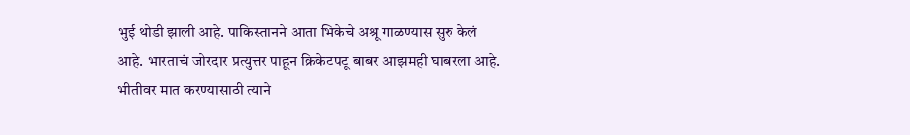भुई थोडी झाली आहे. पाकिस्तानने आता भिकेचे अश्रू गाळण्यास सुरु केलं आहे. भारताचं जोरदार प्रत्युत्तर पाहून क्रिकेटपटू बाबर आझमही घाबरला आहे. भीतीवर मात करण्यासाठी त्याने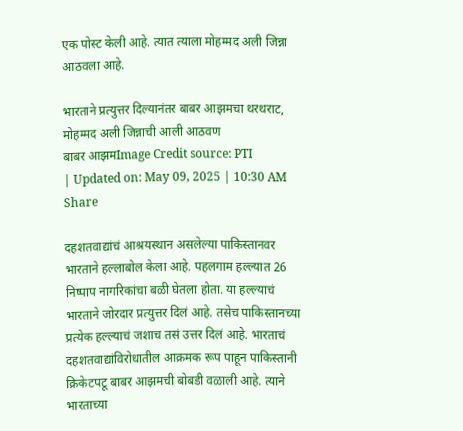एक पोस्ट केली आहे. त्यात त्याला मोहम्मद अली जिन्ना आठवला आहे.

भारताने प्रत्युत्तर दिल्यानंतर बाबर आझमचा थरथराट, मोहम्मद अली जिन्नाची आली आठवण
बाबर आझमImage Credit source: PTI
| Updated on: May 09, 2025 | 10:30 AM
Share

दहशतवाद्यांचं आश्रयस्थान असलेल्या पाकिस्तानवर भारताने हल्लाबोल केला आहे. पहलगाम हल्ल्यात 26 निष्पाप नागरिकांचा बळी घेतला होता. या हल्ल्याचं भारताने जोरदार प्रत्युत्तर दिलं आहे. तसेच पाकिस्तानच्या प्रत्येक हल्ल्याचं जशाच तसं उत्तर दिलं आहे. भारताचं दहशतवाद्यांविरोधातील आक्रमक रूप पाहून पाकिस्तानी क्रिकेटपटू बाबर आझमची बोबडी वळाली आहे. त्याने भारताच्या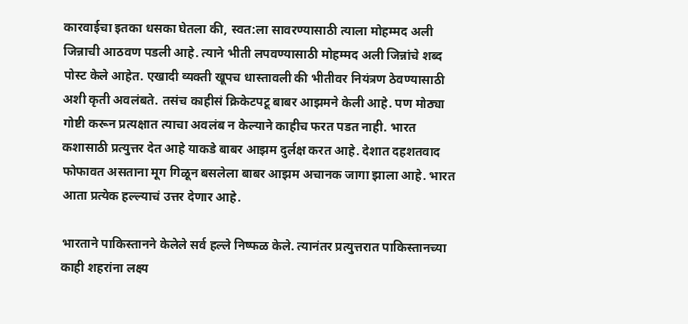कारवाईचा इतका धसका घेतला की, स्वत:ला सावरण्यासाठी त्याला मोहम्मद अली जिन्नाची आठवण पडली आहे. त्याने भीती लपवण्यासाठी मोहम्मद अली जिन्नांचे शब्द पोस्ट केले आहेत. एखादी व्यक्ती खूपच धास्तावली की भीतीवर नियंत्रण ठेवण्यासाठी अशी कृती अवलंबते. तसंच काहीसं क्रिकेटपटू बाबर आझमने केली आहे. पण मोठ्या गोष्टी करून प्रत्यक्षात त्याचा अवलंब न केल्याने काहीच फरत पडत नाही. भारत कशासाठी प्रत्युत्तर देत आहे याकडे बाबर आझम दुर्लक्ष करत आहे. देशात दहशतवाद फोफावत असताना मूग गिळून बसलेला बाबर आझम अचानक जागा झाला आहे. भारत आता प्रत्येक हल्ल्याचं उत्तर देणार आहे.

भारताने पाकिस्तानने केलेले सर्व हल्ले निष्फळ केले. त्यानंतर प्रत्युत्तरात पाकिस्तानच्या काही शहरांना लक्ष्य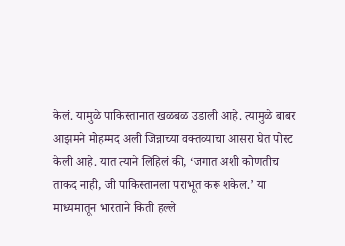केलं. यामुळे पाकिस्तानात खळबळ उडाली आहे. त्यामुळे बाबर आझमने मोहम्मद अली जिन्नाच्या वक्तव्याचा आसरा घेत पोस्ट केली आहे. यात त्याने लिहिलं की, ‘जगात अशी कोणतीच ताकद नाही, जी पाकिस्तानला पराभूत करू शकेल.’ या माध्यमातून भारताने किती हल्ले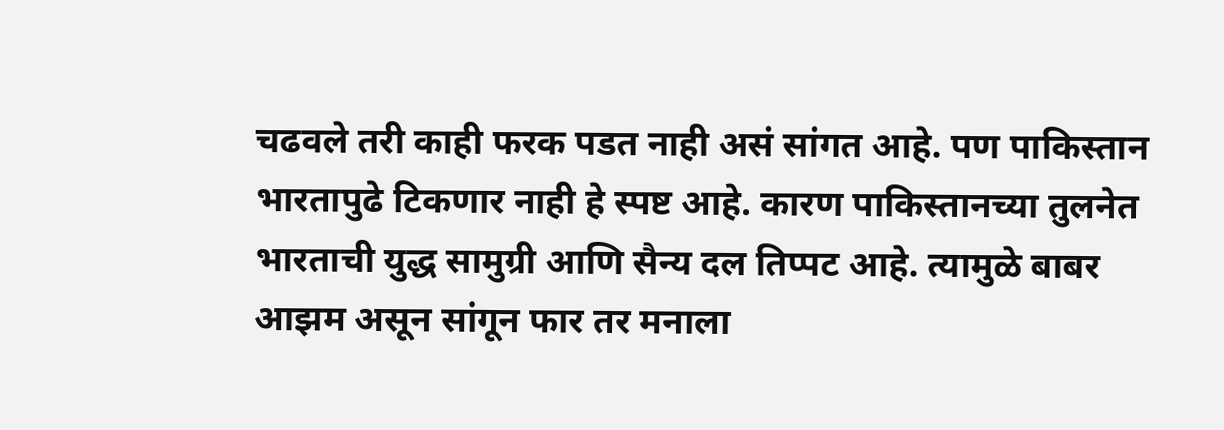चढवले तरी काही फरक पडत नाही असं सांगत आहे. पण पाकिस्तान भारतापुढे टिकणार नाही हे स्पष्ट आहे. कारण पाकिस्तानच्या तुलनेत भारताची युद्ध सामुग्री आणि सैन्य दल तिप्पट आहे. त्यामुळे बाबर आझम असून सांगून फार तर मनाला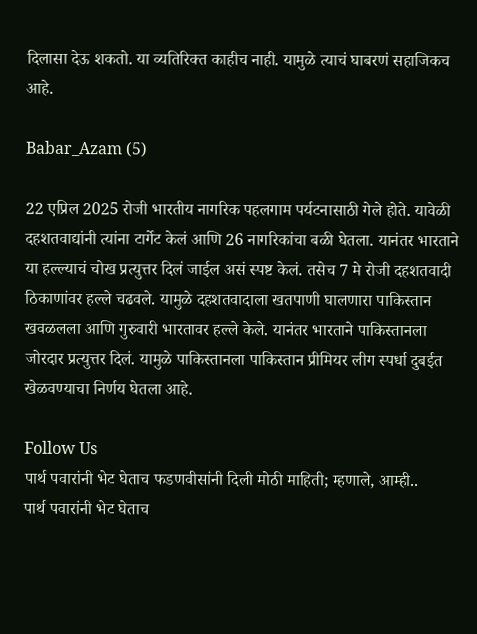दिलासा देऊ शकतो. या व्यतिरिक्त काहीच नाही. यामुळे त्याचं घाबरणं सहाजिकच आहे.

Babar_Azam (5)

22 एप्रिल 2025 रोजी भारतीय नागरिक पहलगाम पर्यटनासाठी गेले होते. यावेळी दहशतवाद्यांनी त्यांना टार्गेट केलं आणि 26 नागरिकांचा बळी घेतला. यानंतर भारताने या हल्ल्याचं चोख प्रत्युत्तर दिलं जाईल असं स्पष्ट केलं. तसेच 7 मे रोजी दहशतवादी ठिकाणांवर हल्ले चढवले. यामुळे दहशतवादाला खतपाणी घालणारा पाकिस्तान खवळलला आणि गुरुवारी भारतावर हल्ले केले. यानंतर भारताने पाकिस्तानला जोरदार प्रत्युत्तर दिलं. यामुळे पाकिस्तानला पाकिस्तान प्रीमियर लीग स्पर्धा दुबईत खेळवण्याचा निर्णय घेतला आहे.

Follow Us
पार्थ पवारांनी भेट घेताच फडणवीसांनी दिली मोठी माहिती; म्हणाले, आम्ही..
पार्थ पवारांनी भेट घेताच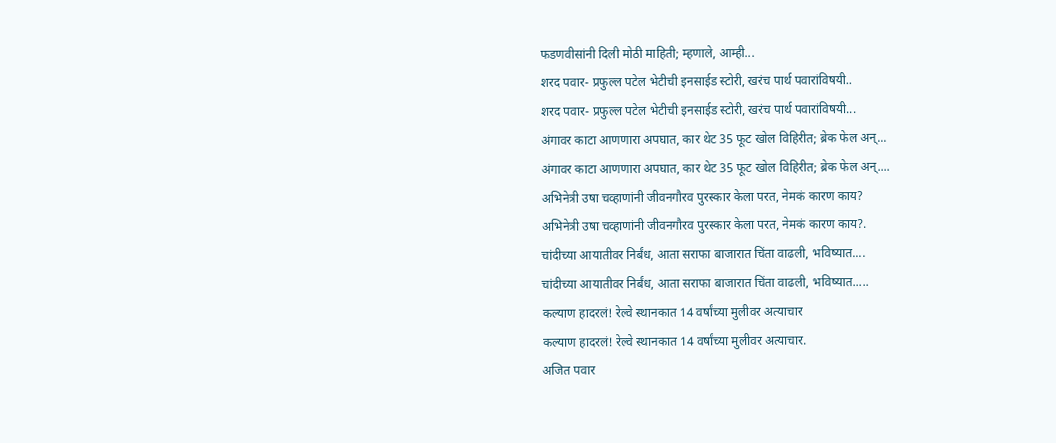फडणवीसांनी दिली मोठी माहिती; म्हणाले, आम्ही...
शरद पवार- प्रफुल्ल पटेल भेटीची इनसाईड स्टोरी, खरंच पार्थ पवारांविषयी..
शरद पवार- प्रफुल्ल पटेल भेटीची इनसाईड स्टोरी, खरंच पार्थ पवारांविषयी...
अंगावर काटा आणणारा अपघात, कार थेट 35 फूट खोल विहिरीत; ब्रेक फेल अन्...
अंगावर काटा आणणारा अपघात, कार थेट 35 फूट खोल विहिरीत; ब्रेक फेल अन्....
अभिनेत्री उषा चव्हाणांनी जीवनगौरव पुरस्कार केला परत, नेमकं कारण काय?
अभिनेत्री उषा चव्हाणांनी जीवनगौरव पुरस्कार केला परत, नेमकं कारण काय?.
चांदीच्या आयातीवर निर्बंध, आता सराफा बाजारात चिंता वाढली, भविष्यात....
चांदीच्या आयातीवर निर्बंध, आता सराफा बाजारात चिंता वाढली, भविष्यात.....
कल्याण हादरलं! रेल्वे स्थानकात 14 वर्षांच्या मुलीवर अत्याचार
कल्याण हादरलं! रेल्वे स्थानकात 14 वर्षांच्या मुलीवर अत्याचार.
अजित पवार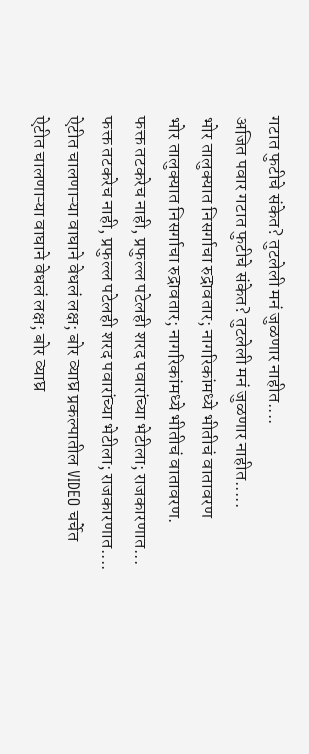गटात फुटीचे संकेत? तुटलेली मनं जुळणार नाहीत....
अजित पवार गटात फुटीचे संकेत? तुटलेली मनं जुळणार नाहीत.....
भोर तालुक्यात निसर्गाचा रुद्रावतार; नागरिकांमध्ये भीतीचं वातावरण
भोर तालुक्यात निसर्गाचा रुद्रावतार; नागरिकांमध्ये भीतीचं वातावरण.
फक्त तटकरेच नाही, प्रफुल्ल पटेलही शरद पवारांच्या भेटीला; राजकारणात...
फक्त तटकरेच नाही, प्रफुल्ल पटेलही शरद पवारांच्या भेटीला; राजकारणात....
ऐटीत चालणाऱ्या वाघाने वेधलं लक्ष; बोर व्याघ्र प्रकल्पातील VIDEO चर्चेत
ऐटीत चालणाऱ्या वाघाने वेधलं लक्ष; बोर व्याघ्र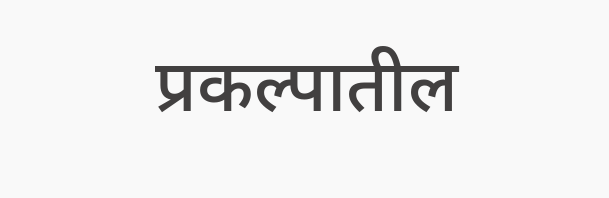प्रकल्पातील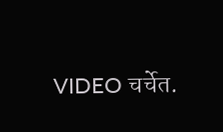VIDEO चर्चेत.